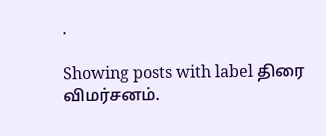.

Showing posts with label திரை விமர்சனம்.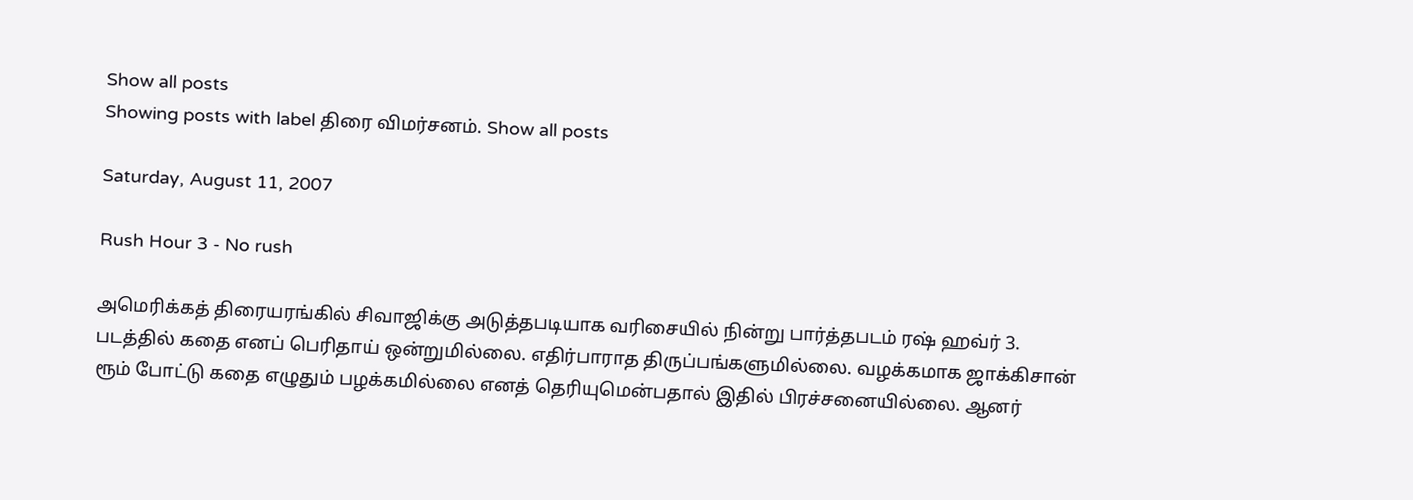Show all posts
Showing posts with label திரை விமர்சனம். Show all posts

Saturday, August 11, 2007

Rush Hour 3 - No rush

அமெரிக்கத் திரையரங்கில் சிவாஜிக்கு அடுத்தபடியாக வரிசையில் நின்று பார்த்தபடம் ரஷ் ஹவ்ர் 3. படத்தில் கதை எனப் பெரிதாய் ஒன்றுமில்லை. எதிர்பாராத திருப்பங்களுமில்லை. வழக்கமாக ஜாக்கிசான் ரூம் போட்டு கதை எழுதும் பழக்கமில்லை எனத் தெரியுமென்பதால் இதில் பிரச்சனையில்லை. ஆனர்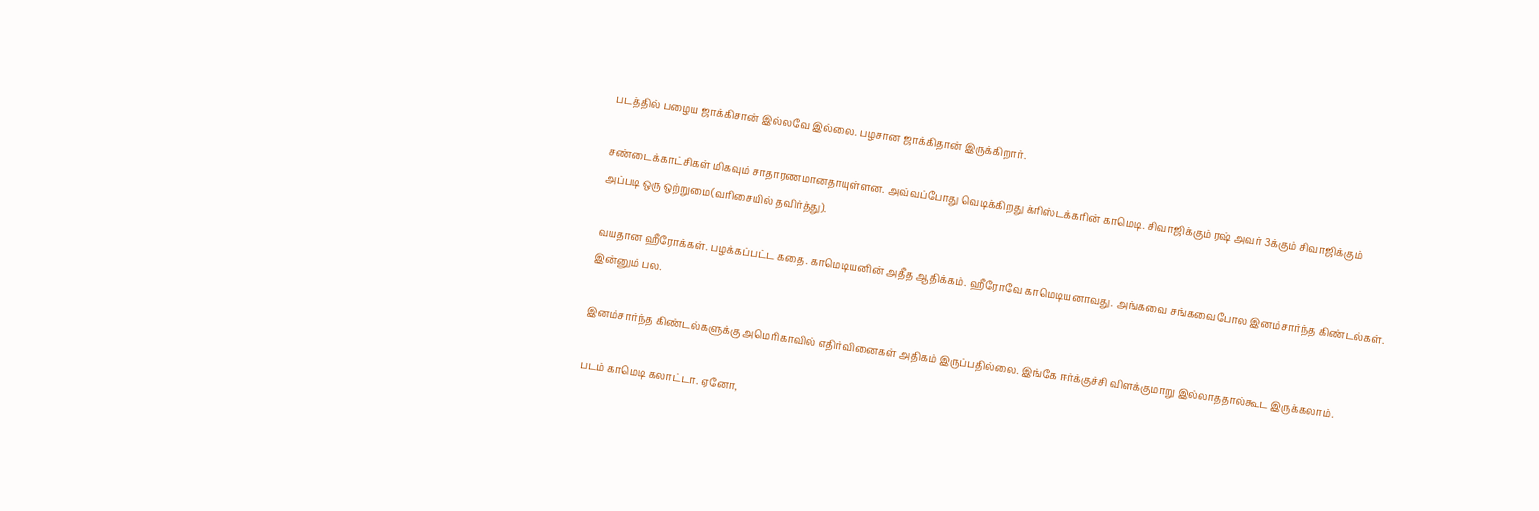படத்தில் பழைய ஜாக்கிசான் இல்லவே இல்லை. பழசான ஜாக்கிதான் இருக்கிறார்.

சண்டைக்காட்சிகள் மிகவும் சாதாரணமானதாயுள்ளன. அவ்வப்போது வெடிக்கிறது க்ரிஸ்டக்கரின் காமெடி. சிவாஜிக்கும் ரஷ் அவர் 3க்கும் சிவாஜிக்கும் அப்படி ஒரு ஒற்றுமை(வரிசையில் தவிர்த்து).

வயதான ஹீரோக்கள். பழக்கப்பட்ட கதை. காமெடியனின் அதீத ஆதிக்கம். ஹீரோவே காமெடியனாவது. அங்கவை சங்கவைபோல இனம்சார்ந்த கிண்டல்கள். இன்னும் பல.

இனம்சார்ந்த கிண்டல்களுக்கு அமெரிகாவில் எதிர்வினைகள் அதிகம் இருப்பதில்லை. இங்கே ஈர்க்குச்சி விளக்குமாறு இல்லாததால்கூட இருக்கலாம்.

படம் காமெடி கலாட்டா. ஏனோ,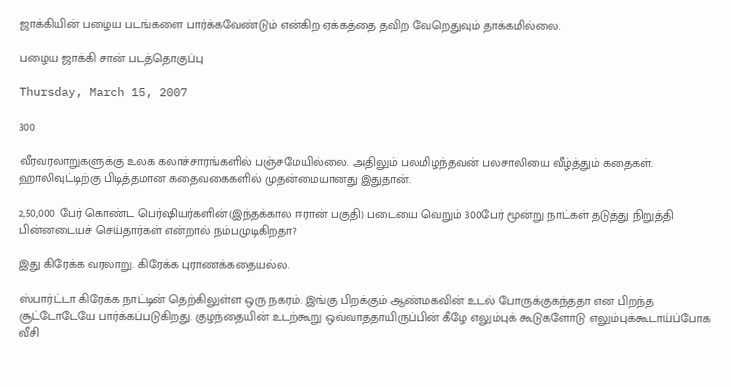ஜாக்கியின் பழைய படங்களை பார்க்கவேண்டும் என்கிற ஏக்கத்தை தவிற வேறெதுவும் தாக்கமில்லை.

பழைய ஜாக்கி சான் படத்தொகுப்பு

Thursday, March 15, 2007

300

வீரவரலாறுகளுக்கு உலக கலாச்சாரங்களில் பஞ்சமேயில்லை. அதிலும் பலமிழந்தவன் பலசாலியை வீழ்த்தும் கதைகள். ஹாலிவுட்டிற்கு பிடித்தமான கதைவகைகளில் முதன்மையானது இதுதான்.

2,50,000 பேர் கொண்ட பெர்ஷியர்களின்(இந்தக்கால ஈரான் பகுதி) படையை வெறும் 300பேர் மூன்று நாட்கள் தடுத்து நிறுத்தி பின்னடையச் செய்தார்கள் என்றால் நம்பமுடிகிறதா?

இது கிரேக்க வரலாறு. கிரேக்க புராணக்கதையல்ல.

ஸ்பார்ட்டா கிரேக்க நாட்டின் தெற்கிலுள்ள ஒரு நகரம். இங்கு பிறக்கும் ஆண்மகவின் உடல் போருக்குகந்ததா என பிறந்த சூட்டோடேயே பார்க்கப்படுகிறது. குழந்தையின் உடற்கூறு ஒவ்வாததாயிருப்பின் கீழே எலும்புக் கூடுகளோடு எலும்புக்கூடாய்ப்போக வீசி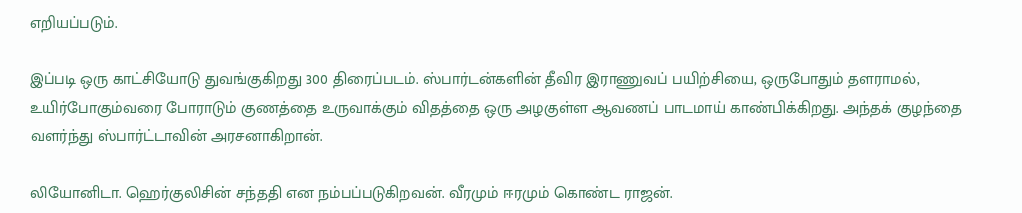எறியப்படும்.

இப்படி ஒரு காட்சியோடு துவங்குகிறது 300 திரைப்படம். ஸ்பார்டன்களின் தீவிர இராணுவப் பயிற்சியை, ஒருபோதும் தளராமல், உயிர்போகும்வரை போராடும் குணத்தை உருவாக்கும் விதத்தை ஒரு அழகுள்ள ஆவணப் பாடமாய் காண்பிக்கிறது. அந்தக் குழந்தை வளர்ந்து ஸ்பார்ட்டாவின் அரசனாகிறான்.

லியோனிடா. ஹெர்குலிசின் சந்ததி என நம்பப்படுகிறவன். வீரமும் ஈரமும் கொண்ட ராஜன்.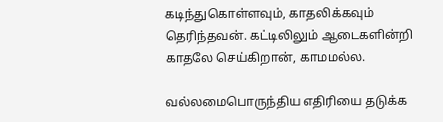கடிந்துகொள்ளவும், காதலிக்கவும் தெரிந்தவன். கட்டிலிலும் ஆடைகளின்றி காதலே செய்கிறான், காமமல்ல.

வல்லமைபொருந்திய எதிரியை தடுக்க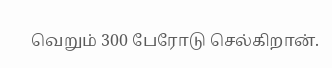வெறும் 300 பேரோடு செல்கிறான்.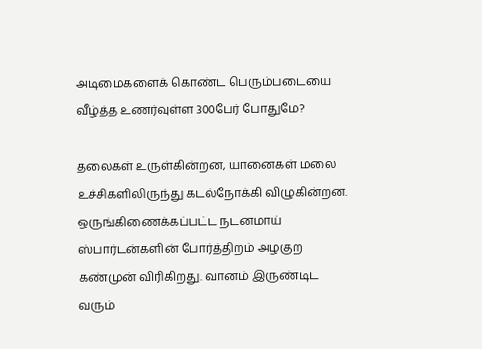அடிமைகளைக் கொண்ட பெரும்படையை வீழ்த்த உணர்வுள்ள 300பேர் போதுமே?

தலைகள் உருள்கின்றன, யானைகள் மலை உச்சிகளிலிருந்து கடல்நோக்கி விழுகின்றன. ஒருங்கிணைக்கப்பட்ட நடனமாய் ஸ்பார்டன்களின் போர்த்திறம் அழகுற கண்முன் விரிகிறது. வானம் இருண்டிட வரும்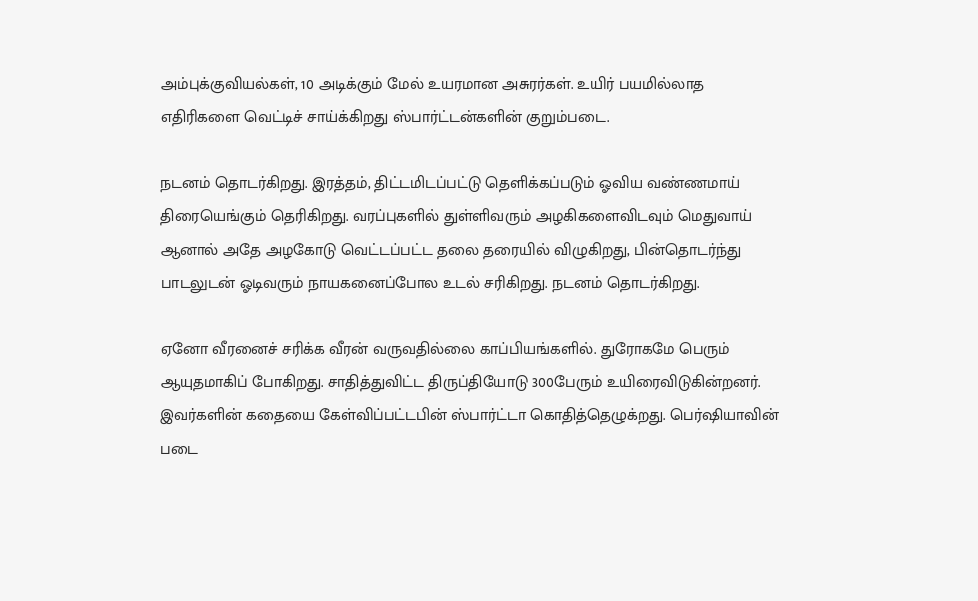அம்புக்குவியல்கள், 10 அடிக்கும் மேல் உயரமான அசுரர்கள். உயிர் பயமில்லாத எதிரிகளை வெட்டிச் சாய்க்கிறது ஸ்பார்ட்டன்களின் குறும்படை.

நடனம் தொடர்கிறது. இரத்தம், திட்டமிடப்பட்டு தெளிக்கப்படும் ஓவிய வண்ணமாய் திரையெங்கும் தெரிகிறது. வரப்புகளில் துள்ளிவரும் அழகிகளைவிடவும் மெதுவாய் ஆனால் அதே அழகோடு வெட்டப்பட்ட தலை தரையில் விழுகிறது, பின்தொடர்ந்து பாடலுடன் ஓடிவரும் நாயகனைப்போல உடல் சரிகிறது. நடனம் தொடர்கிறது.

ஏனோ வீரனைச் சரிக்க வீரன் வருவதில்லை காப்பியங்களில். துரோகமே பெரும் ஆயுதமாகிப் போகிறது. சாதித்துவிட்ட திருப்தியோடு 300பேரும் உயிரைவிடுகின்றனர். இவர்களின் கதையை கேள்விப்பட்டபின் ஸ்பார்ட்டா கொதித்தெழுக்றது. பெர்ஷியாவின் படை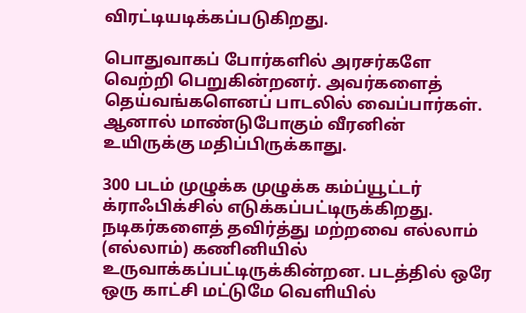விரட்டியடிக்கப்படுகிறது.

பொதுவாகப் போர்களில் அரசர்களே வெற்றி பெறுகின்றனர். அவர்களைத் தெய்வங்களெனப் பாடலில் வைப்பார்கள். ஆனால் மாண்டுபோகும் வீரனின் உயிருக்கு மதிப்பிருக்காது.

300 படம் முழுக்க முழுக்க கம்ப்யூட்டர் க்ராஃபிக்சில் எடுக்கப்பட்டிருக்கிறது. நடிகர்களைத் தவிர்த்து மற்றவை எல்லாம் (எல்லாம்) கணினியில் உருவாக்கப்பட்டிருக்கின்றன. படத்தில் ஒரே ஒரு காட்சி மட்டுமே வெளியில்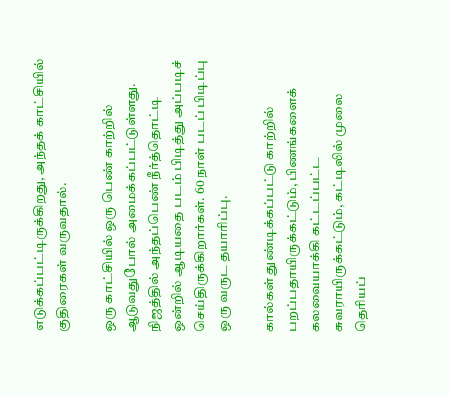எடுக்கப்பட்டிருக்கிறது, அந்தக் காட்சியில் குதிரைகள் வருவதால்.

ஒரு காட்சியில் ஒரு பெண் காற்றில் ஆடுவதுபோல் அமைக்கப்பட்டுள்ளது. நிஜத்தில் அந்தப்பெண் நீர்த்தொட்டி ஒன்றில் ஆடியதை படம் பிடித்து அப்படிச் செய்திருக்கிறார்கள். 60 நாள் படப் பிடிப்பு ஒரு வருட தயாரிப்பு.

கால்கள் துண்டிக்கப்பட்டு காற்றில் பறப்பதாயிருக்கட்டும், பிணங்களைக் கலவையாக்கி கட்டப்பட்ட சுவராயிருக்கட்டும், கட்டிலில் முலை தெரியப்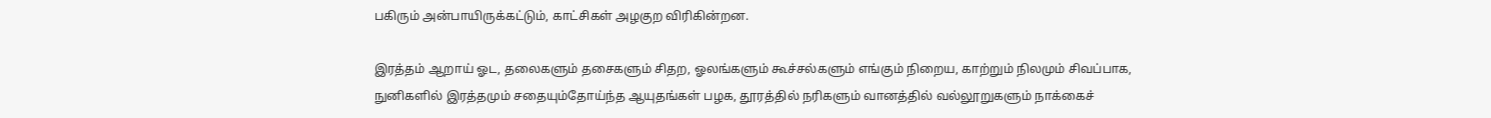பகிரும் அன்பாயிருக்கட்டும், காட்சிகள் அழகுற விரிகின்றன.

இரத்தம் ஆறாய் ஓட, தலைகளும் தசைகளும் சிதற, ஓலங்களும் கூச்சல்களும் எங்கும் நிறைய, காற்றும் நிலமும் சிவப்பாக, நுனிகளில் இரத்தமும் சதையும்தோய்ந்த ஆயுதங்கள் பழக, தூரத்தில் நரிகளும் வானத்தில் வல்லூறுகளும் நாக்கைச்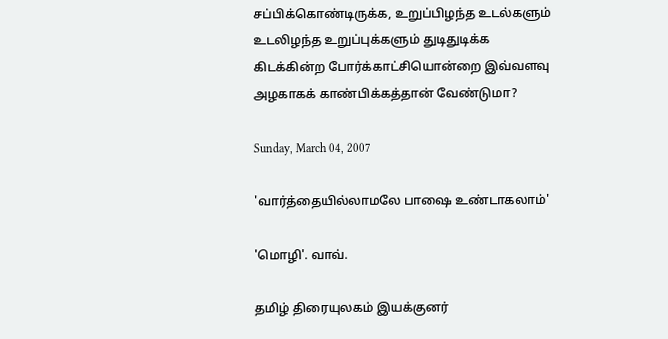சப்பிக்கொண்டிருக்க, உறுப்பிழந்த உடல்களும் உடலிழந்த உறுப்புக்களும் துடிதுடிக்க கிடக்கின்ற போர்க்காட்சியொன்றை இவ்வளவு அழகாகக் காண்பிக்கத்தான் வேண்டுமா?

Sunday, March 04, 2007

'வார்த்தையில்லாமலே பாஷை உண்டாகலாம்'

'மொழி'. வாவ்.

தமிழ் திரையுலகம் இயக்குனர்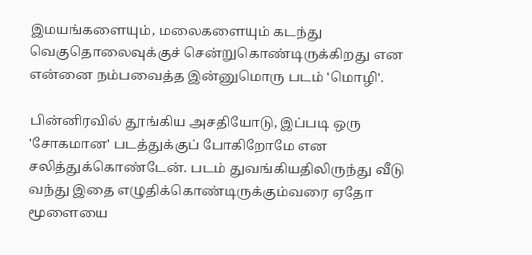இமயங்களையும், மலைகளையும் கடந்து வெகுதொலைவுக்குச் சென்றுகொண்டிருக்கிறது என என்னை நம்பவைத்த இன்னுமொரு படம் 'மொழி'.

பின்னிரவில் தூங்கிய அசதியோடு, இப்படி ஒரு 'சோகமான' படத்துக்குப் போகிறோமே என சலித்துக்கொண்டேன். படம் துவங்கியதிலிருந்து வீடு வந்து இதை எழுதிக்கொண்டிருக்கும்வரை ஏதோ மூளையை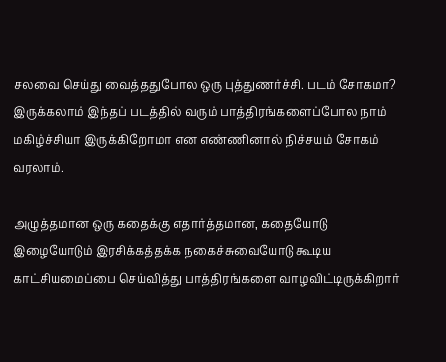சலவை செய்து வைத்ததுபோல ஒரு புத்துணர்ச்சி. படம் சோகமா? இருக்கலாம் இந்தப் படத்தில் வரும் பாத்திரங்களைப்போல நாம் மகிழ்ச்சியா இருக்கிறோமா என எண்ணினால் நிச்சயம் சோகம் வரலாம்.

அழுத்தமான ஒரு கதைக்கு எதார்த்தமான, கதையோடு இழையோடும் இரசிக்கத்தக்க நகைச்சுவையோடு கூடிய காட்சியமைப்பை செய்வித்து பாத்திரங்களை வாழவிட்டிருக்கிறார்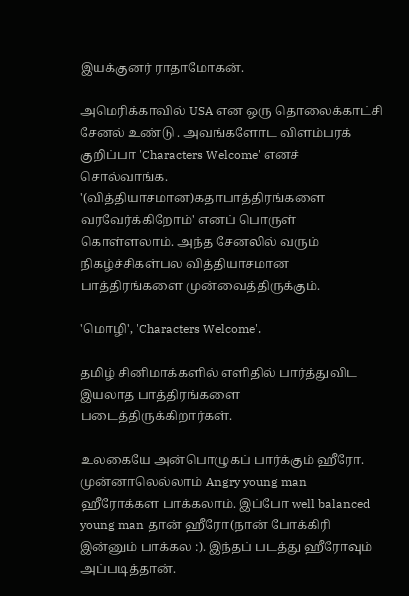இயக்குனர் ராதாமோகன்.

அமெரிக்காவில் USA என ஒரு தொலைக்காட்சி சேனல் உண்டு . அவங்களோட விளம்பரக் குறிப்பா 'Characters Welcome' எனச் சொல்வாங்க. '(வித்தியாசமான)கதாபாத்திரங்களை வரவேர்க்கிறோம்' எனப் பொருள் கொள்ளலாம். அந்த சேனலில் வரும் நிகழ்ச்சிகள்பல வித்தியாசமான பாத்திரங்களை முன்வைத்திருக்கும்.

'மொழி', 'Characters Welcome'.

தமிழ் சினிமாக்களில் எளிதில் பார்த்துவிட இயலாத பாத்திரங்களை படைத்திருக்கிறார்கள்.

உலகையே அன்பொழுகப் பார்க்கும் ஹீரோ. முன்னாலெல்லாம் Angry young man ஹீரோக்கள பாக்கலாம். இப்போ well balanced young man தான் ஹீரோ(நான் போக்கிரி இன்னும் பாக்கல :). இந்தப் படத்து ஹீரோவும் அப்படித்தான்.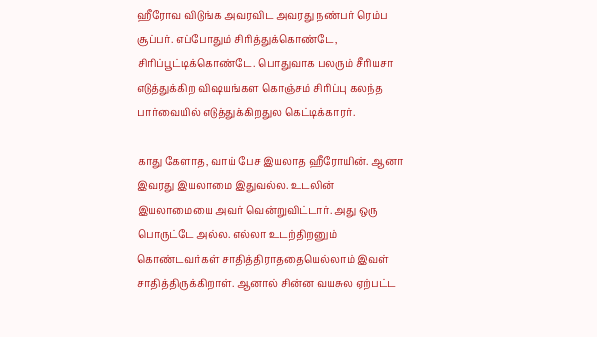ஹீரோவ விடுங்க அவரவிட அவரது நண்பர் ரெம்ப சூப்பர். எப்போதும் சிரித்துக்கொண்டே, சிரிப்பூட்டிக்கொண்டே. பொதுவாக பலரும் சீரியசா எடுத்துக்கிற விஷயங்கள கொஞ்சம் சிரிப்பு கலந்த பார்வையில் எடுத்துக்கிறதுல கெட்டிக்காரர்.

காது கேளாத, வாய் பேச இயலாத ஹீரோயின். ஆனா இவரது இயலாமை இதுவல்ல. உடலின் இயலாமையை அவர் வென்றுவிட்டார். அது ஒரு பொருட்டே அல்ல. எல்லா உடற்திறனும் கொண்டவர்கள் சாதித்திராததையெல்லாம் இவள் சாதித்திருக்கிறாள். ஆனால் சின்ன வயசுல ஏற்பட்ட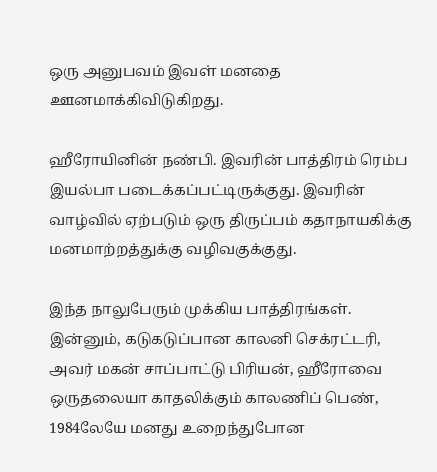ஒரு அனுபவம் இவள் மனதை ஊனமாக்கிவிடுகிறது.

ஹீரோயினின் நண்பி. இவரின் பாத்திரம் ரெம்ப இயல்பா படைக்கப்பட்டிருக்குது. இவரின் வாழ்வில் ஏற்படும் ஒரு திருப்பம் கதாநாயகிக்கு மனமாற்றத்துக்கு வழிவகுக்குது.

இந்த நாலுபேரும் முக்கிய பாத்திரங்கள். இன்னும், கடுகடுப்பான காலனி செக்ரட்டரி, அவர் மகன் சாப்பாட்டு பிரியன், ஹீரோவை ஒருதலையா காதலிக்கும் காலணிப் பெண், 1984லேயே மனது உறைந்துபோன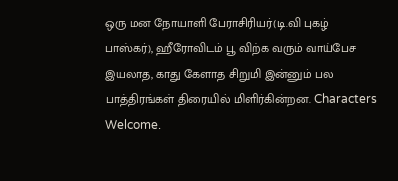ஒரு மன நோயாளி பேராசிரியர்(டி.வி புகழ் பாஸ்கர்), ஹீரோவிடம் பூ விற்க வரும் வாய்பேச இயலாத, காது கேளாத சிறுமி இன்னும் பல பாத்திரங்கள் திரையில் மிளிர்கின்றன. Characters Welcome.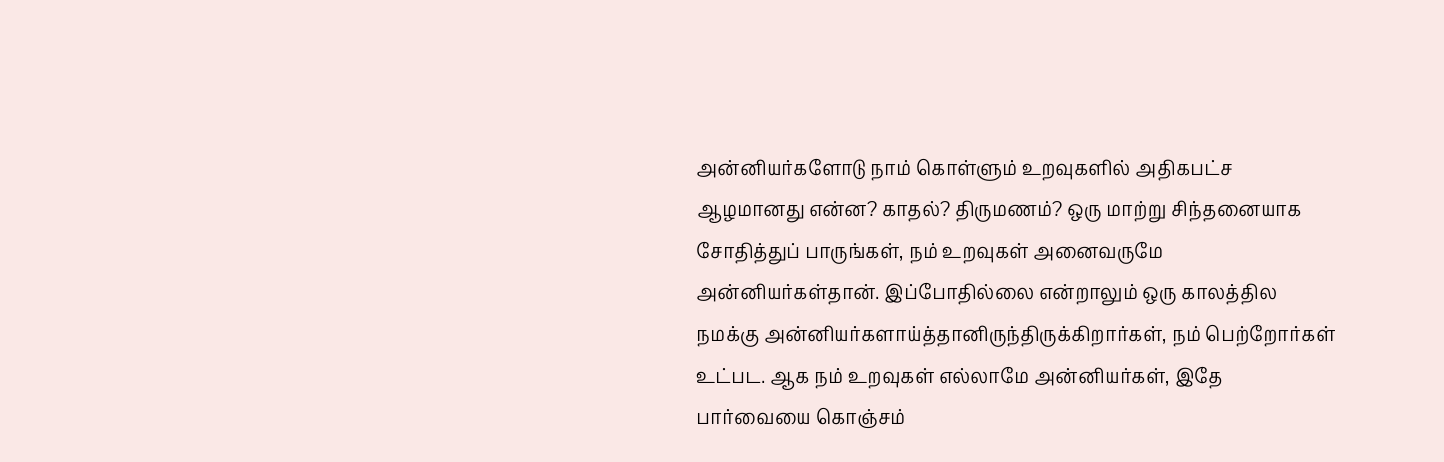அன்னியர்களோடு நாம் கொள்ளும் உறவுகளில் அதிகபட்ச ஆழமானது என்ன? காதல்? திருமணம்? ஒரு மாற்று சிந்தனையாக சோதித்துப் பாருங்கள், நம் உறவுகள் அனைவருமே அன்னியர்கள்தான். இப்போதில்லை என்றாலும் ஒரு காலத்தில நமக்கு அன்னியர்களாய்த்தானிருந்திருக்கிறார்கள், நம் பெற்றோர்கள் உட்பட. ஆக நம் உறவுகள் எல்லாமே அன்னியர்கள், இதே பார்வையை கொஞ்சம்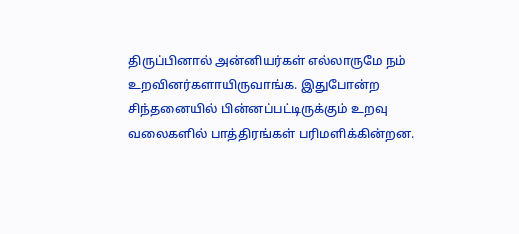திருப்பினால் அன்னியர்கள் எல்லாருமே நம் உறவினர்களாயிருவாங்க. இதுபோன்ற சிந்தனையில் பின்னப்பட்டிருக்கும் உறவு வலைகளில் பாத்திரங்கள் பரிமளிக்கின்றன.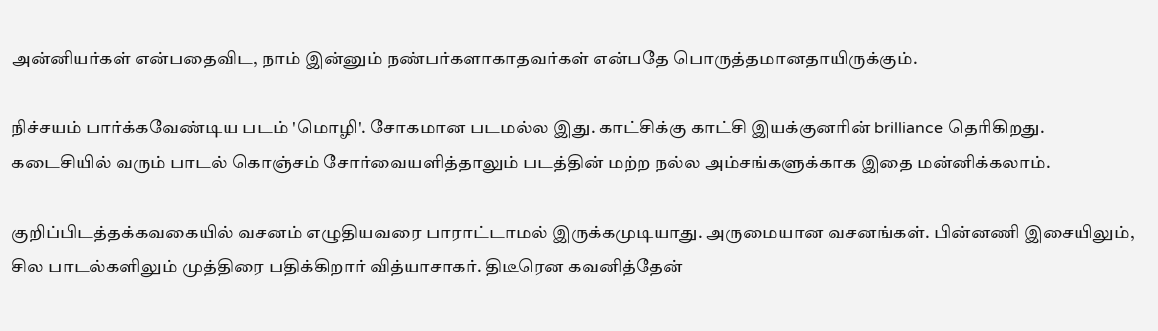அன்னியர்கள் என்பதைவிட, நாம் இன்னும் நண்பர்களாகாதவர்கள் என்பதே பொருத்தமானதாயிருக்கும்.

நிச்சயம் பார்க்கவேண்டிய படம் 'மொழி'. சோகமான படமல்ல இது. காட்சிக்கு காட்சி இயக்குனரின் brilliance தெரிகிறது. கடைசியில் வரும் பாடல் கொஞ்சம் சோர்வையளித்தாலும் படத்தின் மற்ற நல்ல அம்சங்களுக்காக இதை மன்னிக்கலாம்.

குறிப்பிடத்தக்கவகையில் வசனம் எழுதியவரை பாராட்டாமல் இருக்கமுடியாது. அருமையான வசனங்கள். பின்னணி இசையிலும், சில பாடல்களிலும் முத்திரை பதிக்கிறார் வித்யாசாகர். திடீரென கவனித்தேன்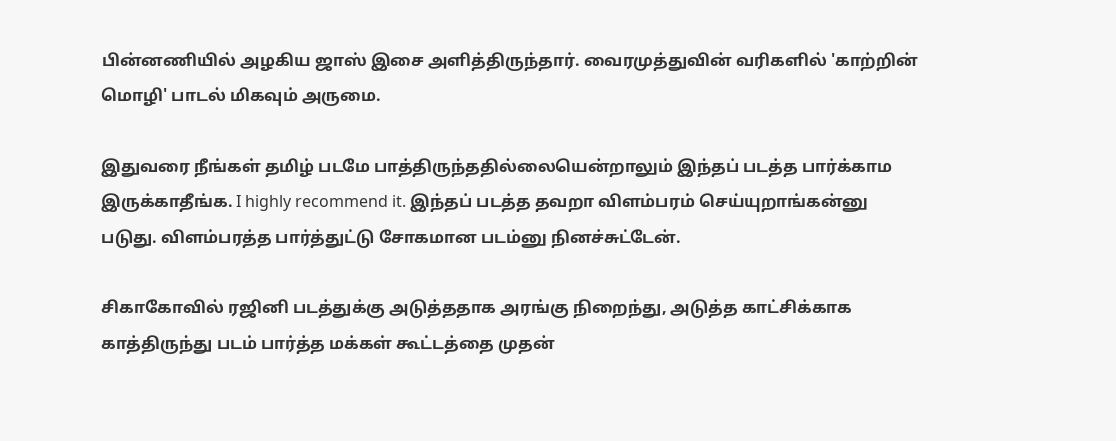பின்னணியில் அழகிய ஜாஸ் இசை அளித்திருந்தார். வைரமுத்துவின் வரிகளில் 'காற்றின் மொழி' பாடல் மிகவும் அருமை.

இதுவரை நீங்கள் தமிழ் படமே பாத்திருந்ததில்லையென்றாலும் இந்தப் படத்த பார்க்காம இருக்காதீங்க. I highly recommend it. இந்தப் படத்த தவறா விளம்பரம் செய்யுறாங்கன்னு படுது. விளம்பரத்த பார்த்துட்டு சோகமான படம்னு நினச்சுட்டேன்.

சிகாகோவில் ரஜினி படத்துக்கு அடுத்ததாக அரங்கு நிறைந்து, அடுத்த காட்சிக்காக காத்திருந்து படம் பார்த்த மக்கள் கூட்டத்தை முதன்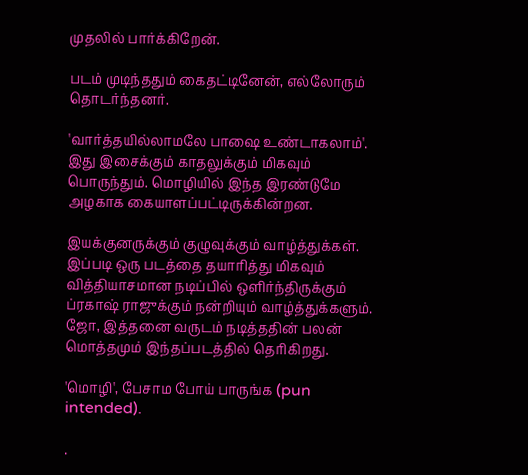முதலில் பார்க்கிறேன்.

படம் முடிந்ததும் கைதட்டினேன், எல்லோரும் தொடர்ந்தனர்.

'வார்த்தயில்லாமலே பாஷை உண்டாகலாம்'. இது இசைக்கும் காதலுக்கும் மிகவும் பொருந்தும். மொழியில் இந்த இரண்டுமே அழகாக கையாளப்பட்டிருக்கின்றன.

இயக்குனருக்கும் குழுவுக்கும் வாழ்த்துக்கள். இப்படி ஒரு படத்தை தயாரித்து மிகவும் வித்தியாசமான நடிப்பில் ஒளிர்ந்திருக்கும் ப்ரகாஷ் ராஜுக்கும் நன்றியும் வாழ்த்துக்களும். ஜோ, இத்தனை வருடம் நடித்ததின் பலன் மொத்தமும் இந்தப்படத்தில் தெரிகிறது.

'மொழி', பேசாம போய் பாருங்க (pun intended).

.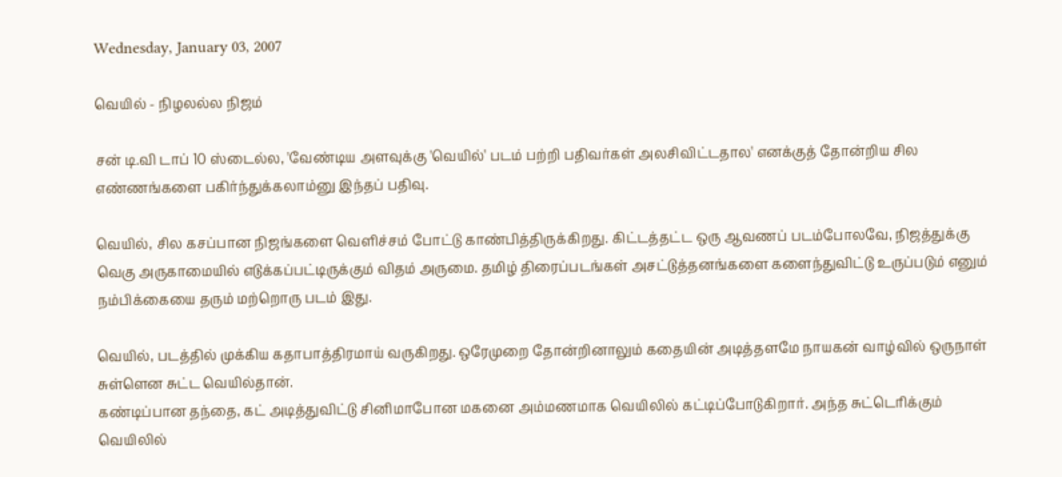Wednesday, January 03, 2007

வெயில் - நிழலல்ல நிஜம்

சன் டி.வி டாப் 10 ஸ்டைல்ல, 'வேண்டிய அளவுக்கு 'வெயில்' படம் பற்றி பதிவர்கள் அலசிவிட்டதால' எனக்குத் தோன்றிய சில எண்ணங்களை பகிர்ந்துக்கலாம்னு இந்தப் பதிவு.

வெயில், சில கசப்பான நிஜங்களை வெளிச்சம் போட்டு காண்பித்திருக்கிறது. கிட்டத்தட்ட ஒரு ஆவணப் படம்போலவே, நிஜத்துக்கு வெகு அருகாமையில் எடுக்கப்பட்டிருக்கும் விதம் அருமை. தமிழ் திரைப்படங்கள் அசட்டுத்தனங்களை களைந்துவிட்டு உருப்படும் எனும் நம்பிக்கையை தரும் மற்றொரு படம் இது.

வெயில், படத்தில் முக்கிய கதாபாத்திரமாய் வருகிறது. ஒரேமுறை தோன்றினாலும் கதையின் அடித்தளமே நாயகன் வாழ்வில் ஒருநாள் சுள்ளென சுட்ட வெயில்தான்.
கண்டிப்பான தந்தை, கட் அடித்துவிட்டு சினிமாபோன மகனை அம்மணமாக வெயிலில் கட்டிப்போடுகிறார். அந்த சுட்டெரிக்கும் வெயிலில்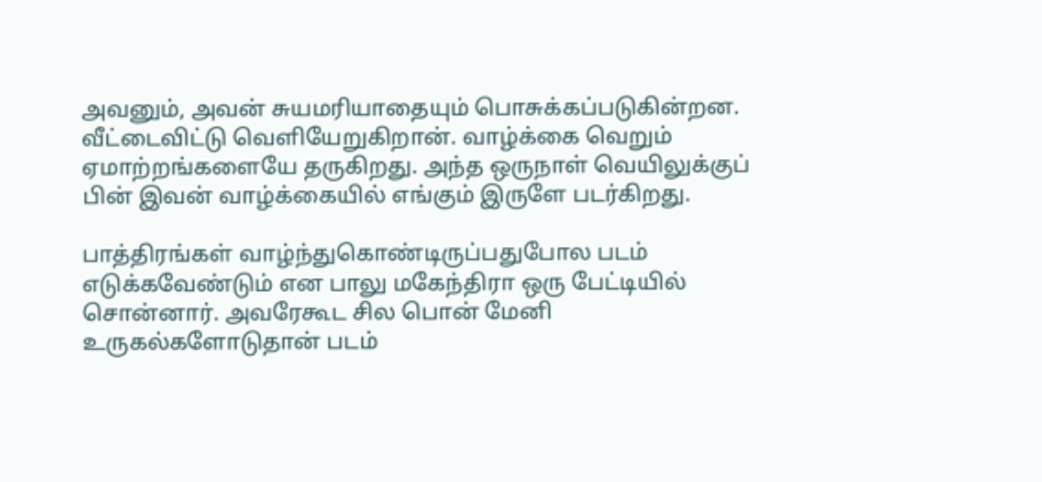அவனும், அவன் சுயமரியாதையும் பொசுக்கப்படுகின்றன. வீட்டைவிட்டு வெளியேறுகிறான். வாழ்க்கை வெறும் ஏமாற்றங்களையே தருகிறது. அந்த ஒருநாள் வெயிலுக்குப் பின் இவன் வாழ்க்கையில் எங்கும் இருளே படர்கிறது.

பாத்திரங்கள் வாழ்ந்துகொண்டிருப்பதுபோல படம் எடுக்கவேண்டும் என பாலு மகேந்திரா ஒரு பேட்டியில் சொன்னார். அவரேகூட சில பொன் மேனி உருகல்களோடுதான் படம்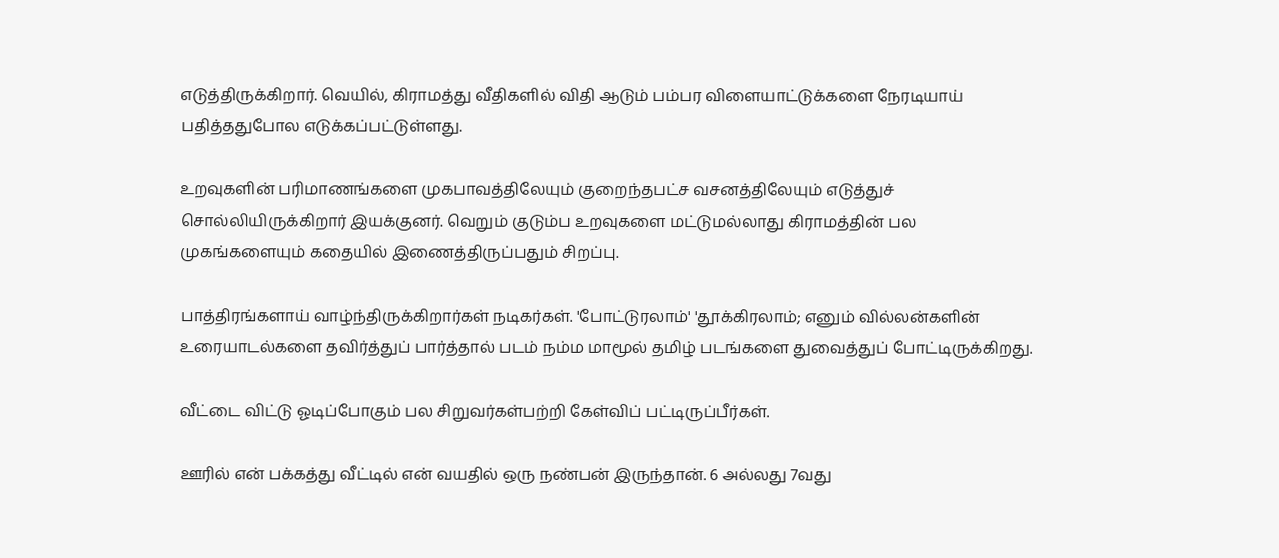எடுத்திருக்கிறார். வெயில், கிராமத்து வீதிகளில் விதி ஆடும் பம்பர விளையாட்டுக்களை நேரடியாய் பதித்ததுபோல எடுக்கப்பட்டுள்ளது.

உறவுகளின் பரிமாணங்களை முகபாவத்திலேயும் குறைந்தபட்ச வசனத்திலேயும் எடுத்துச் சொல்லியிருக்கிறார் இயக்குனர். வெறும் குடும்ப உறவுகளை மட்டுமல்லாது கிராமத்தின் பல முகங்களையும் கதையில் இணைத்திருப்பதும் சிறப்பு.

பாத்திரங்களாய் வாழ்ந்திருக்கிறார்கள் நடிகர்கள். 'போட்டுரலாம்' 'தூக்கிரலாம்; எனும் வில்லன்களின் உரையாடல்களை தவிர்த்துப் பார்த்தால் படம் நம்ம மாமூல் தமிழ் படங்களை துவைத்துப் போட்டிருக்கிறது.

வீட்டை விட்டு ஓடிப்போகும் பல சிறுவர்கள்பற்றி கேள்விப் பட்டிருப்பீர்கள்.

ஊரில் என் பக்கத்து வீட்டில் என் வயதில் ஒரு நண்பன் இருந்தான். 6 அல்லது 7வது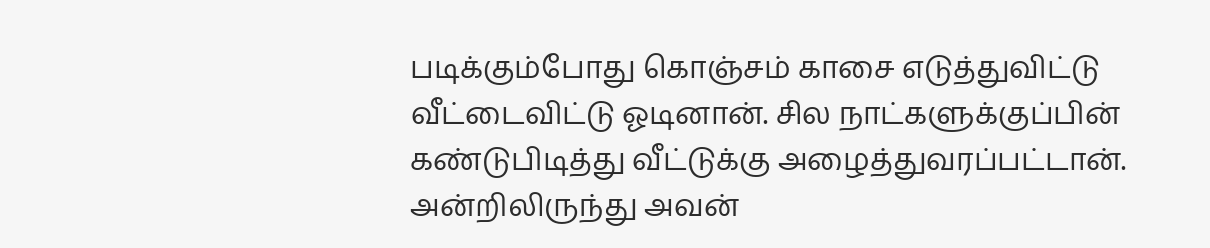படிக்கும்போது கொஞ்சம் காசை எடுத்துவிட்டு வீட்டைவிட்டு ஓடினான். சில நாட்களுக்குப்பின் கண்டுபிடித்து வீட்டுக்கு அழைத்துவரப்பட்டான். அன்றிலிருந்து அவன்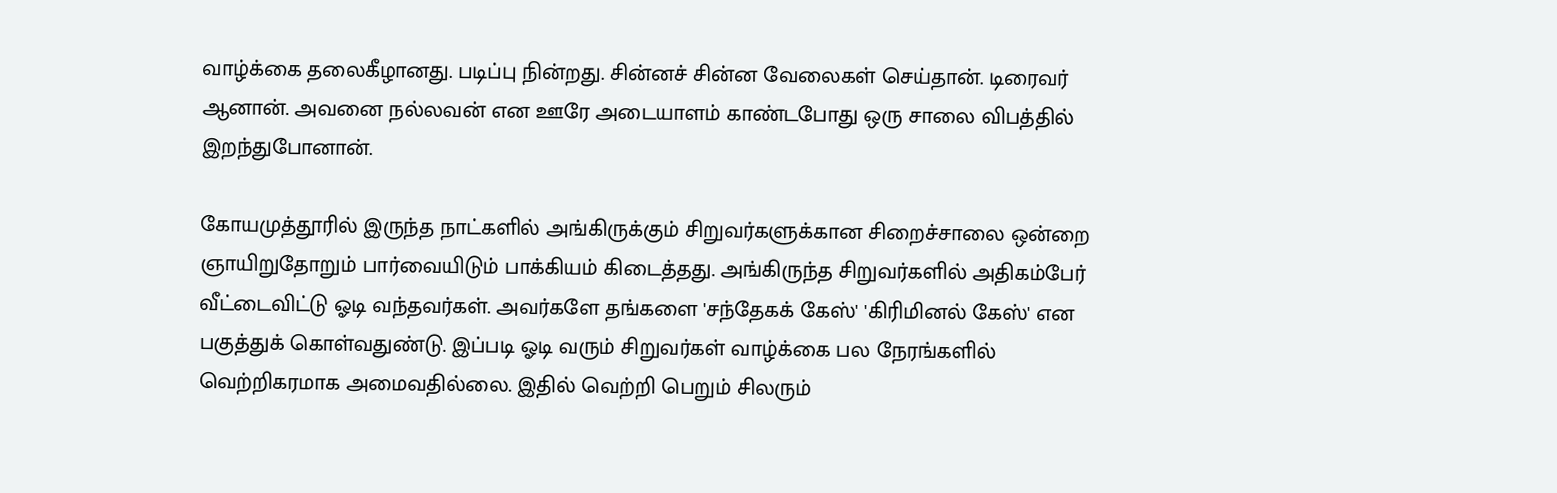வாழ்க்கை தலைகீழானது. படிப்பு நின்றது. சின்னச் சின்ன வேலைகள் செய்தான். டிரைவர் ஆனான். அவனை நல்லவன் என ஊரே அடையாளம் காண்டபோது ஒரு சாலை விபத்தில் இறந்துபோனான்.

கோயமுத்தூரில் இருந்த நாட்களில் அங்கிருக்கும் சிறுவர்களுக்கான சிறைச்சாலை ஒன்றை ஞாயிறுதோறும் பார்வையிடும் பாக்கியம் கிடைத்தது. அங்கிருந்த சிறுவர்களில் அதிகம்பேர் வீட்டைவிட்டு ஓடி வந்தவர்கள். அவர்களே தங்களை 'சந்தேகக் கேஸ்' 'கிரிமினல் கேஸ்' என பகுத்துக் கொள்வதுண்டு. இப்படி ஓடி வரும் சிறுவர்கள் வாழ்க்கை பல நேரங்களில் வெற்றிகரமாக அமைவதில்லை. இதில் வெற்றி பெறும் சிலரும்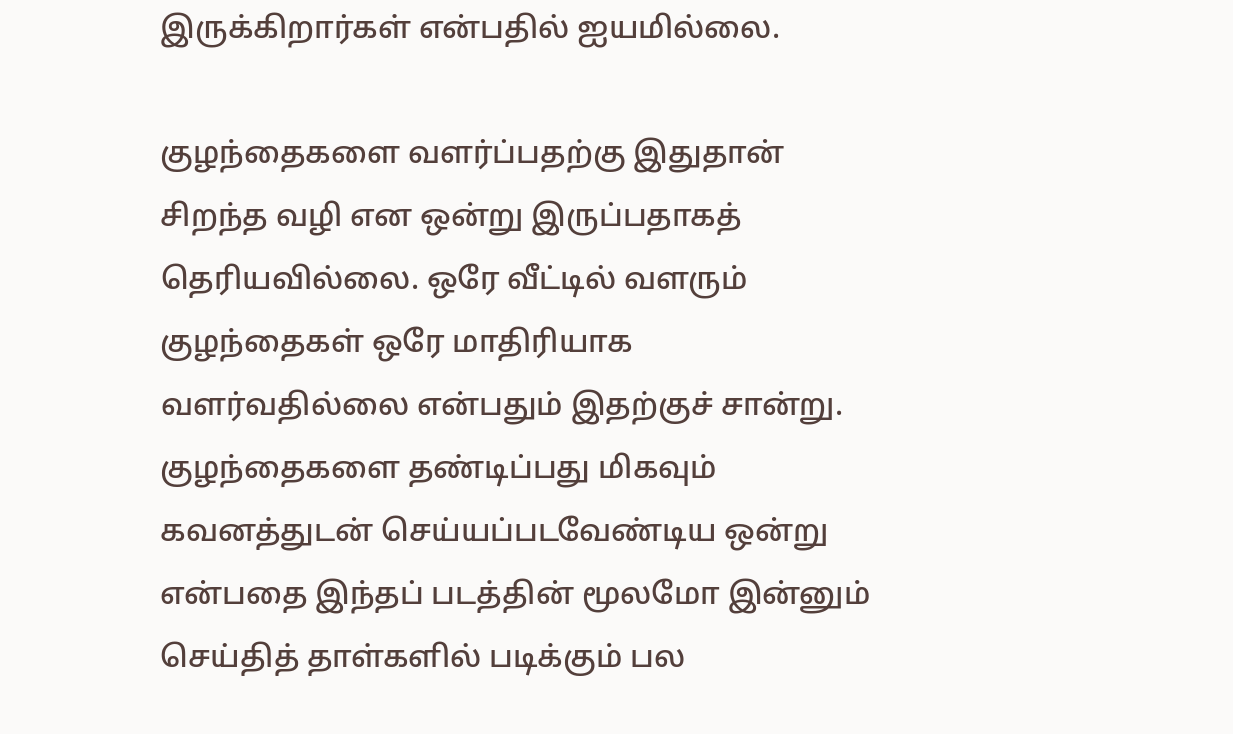இருக்கிறார்கள் என்பதில் ஐயமில்லை.

குழந்தைகளை வளர்ப்பதற்கு இதுதான் சிறந்த வழி என ஒன்று இருப்பதாகத் தெரியவில்லை. ஒரே வீட்டில் வளரும் குழந்தைகள் ஒரே மாதிரியாக வளர்வதில்லை என்பதும் இதற்குச் சான்று. குழந்தைகளை தண்டிப்பது மிகவும் கவனத்துடன் செய்யப்படவேண்டிய ஒன்று என்பதை இந்தப் படத்தின் மூலமோ இன்னும் செய்தித் தாள்களில் படிக்கும் பல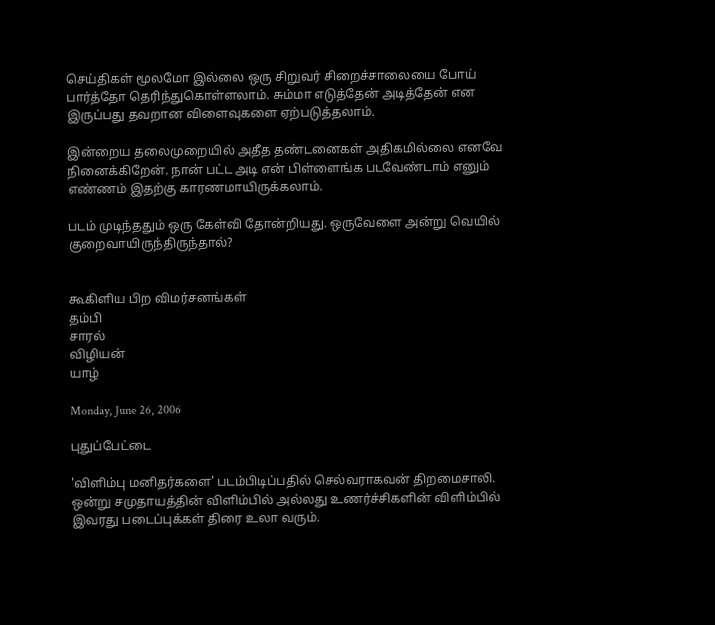செய்திகள் மூலமோ இல்லை ஒரு சிறுவர் சிறைச்சாலையை போய் பார்த்தோ தெரிந்துகொள்ளலாம். சும்மா எடுத்தேன் அடித்தேன் என இருப்பது தவறான விளைவுகளை ஏற்படுத்தலாம்.

இன்றைய தலைமுறையில் அதீத தண்டனைகள் அதிகமில்லை எனவே நினைக்கிறேன். நான் பட்ட அடி என் பிள்ளைங்க படவேண்டாம் எனும் எண்ணம் இதற்கு காரணமாயிருக்கலாம்.

படம் முடிந்ததும் ஒரு கேள்வி தோன்றியது. ஒருவேளை அன்று வெயில் குறைவாயிருந்திருந்தால்?


கூகிளிய பிற விமர்சனங்கள்
தம்பி
சாரல்
விழியன்
யாழ்

Monday, June 26, 2006

புதுப்பேட்டை

'விளிம்பு மனிதர்களை' படம்பிடிப்பதில் செல்வராகவன் திறமைசாலி. ஒன்று சமுதாயத்தின் விளிம்பில் அல்லது உணர்ச்சிகளின் விளிம்பில் இவரது படைப்புக்கள் திரை உலா வரும்.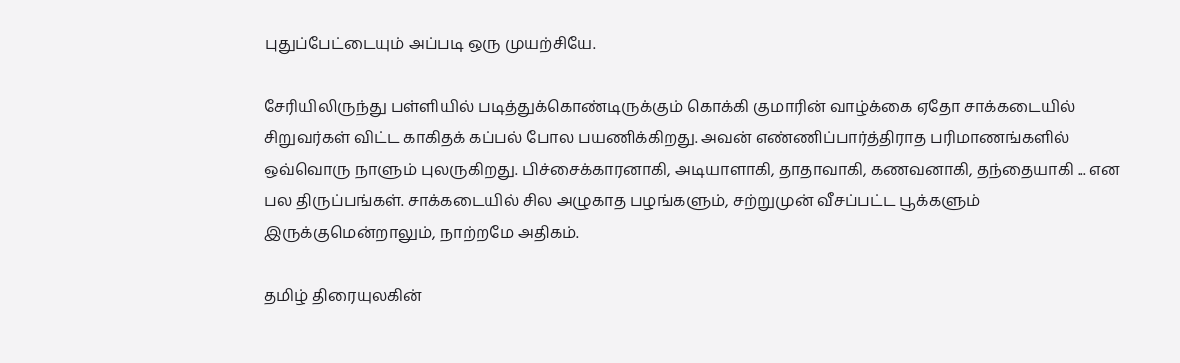புதுப்பேட்டையும் அப்படி ஒரு முயற்சியே.

சேரியிலிருந்து பள்ளியில் படித்துக்கொண்டிருக்கும் கொக்கி குமாரின் வாழ்க்கை ஏதோ சாக்கடையில் சிறுவர்கள் விட்ட காகிதக் கப்பல் போல பயணிக்கிறது. அவன் எண்ணிப்பார்த்திராத பரிமாணங்களில் ஒவ்வொரு நாளும் புலருகிறது. பிச்சைக்காரனாகி, அடியாளாகி, தாதாவாகி, கணவனாகி, தந்தையாகி ... என பல திருப்பங்கள். சாக்கடையில் சில அழுகாத பழங்களும், சற்றுமுன் வீசப்பட்ட பூக்களும் இருக்குமென்றாலும், நாற்றமே அதிகம்.

தமிழ் திரையுலகின்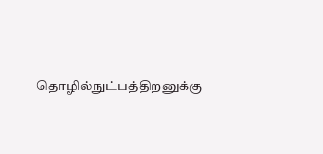தொழில்நுட்பத்திறனுக்கு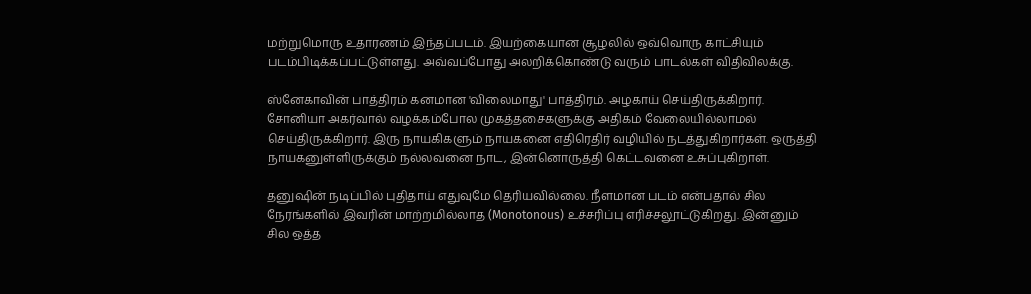மற்றுமொரு உதாரணம் இந்தப்படம். இயற்கையான சூழலில் ஒவ்வொரு காட்சியும் படம்பிடிக்கப்பட்டுள்ளது. அவ்வப்போது அலறிக்கொண்டு வரும் பாடல்கள் விதிவிலக்கு.

ஸ்னேகாவின் பாத்திரம் கனமான 'விலைமாது' பாத்திரம். அழகாய் செய்திருக்கிறார். சோனியா அகர்வால் வழக்கம்போல முகத்தசைகளுக்கு அதிகம் வேலையில்லாமல் செய்திருக்கிறார். இரு நாயகிகளும் நாயகனை எதிரெதிர் வழியில் நடத்துகிறார்கள். ஒருத்தி நாயகனுள்ளிருக்கும் நல்லவனை நாட, இன்னொருத்தி கெட்டவனை உசுப்புகிறாள்.

தனுஷின் நடிப்பில் புதிதாய் எதுவுமே தெரியவில்லை. நீளமான படம் என்பதால் சில நேரங்களில் இவரின் மாற்றமில்லாத (Monotonous) உச்சரிப்பு எரிச்சலூட்டுகிறது. இன்னும் சில ஒத்த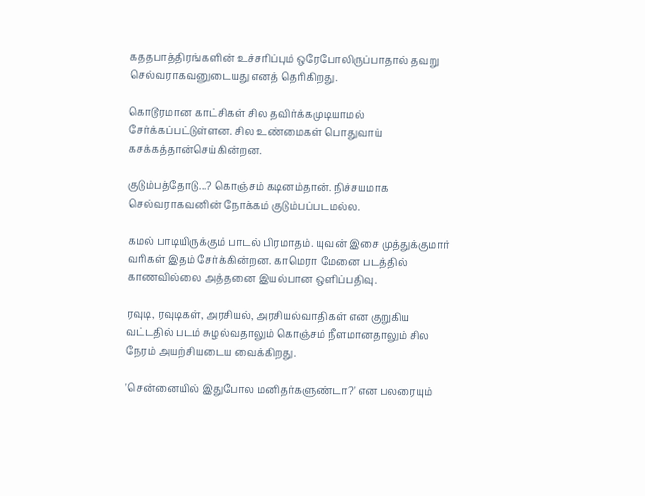கததபாத்திரங்களின் உச்சரிப்பும் ஒரேபோலிருப்பாதால் தவறு செல்வராகவனுடையது எனத் தெரிகிறது.

கொடூரமான காட்சிகள் சில தவிர்க்கமுடியாமல் சேர்க்கப்பட்டுள்ளன. சில உண்மைகள் பொதுவாய் கசக்கத்தான்செய்கின்றன.

குடும்பத்தோடு...? கொஞ்சம் கடினம்தான். நிச்சயமாக செல்வராகவனின் நோக்கம் குடும்பப்படமல்ல.

கமல் பாடியிருக்கும் பாடல் பிரமாதம். யுவன் இசை முத்துக்குமார் வரிகள் இதம் சேர்க்கின்றன. காமெரா மேனை படத்தில் காணவில்லை அத்தனை இயல்பான ஒளிப்பதிவு.

ரவுடி, ரவுடிகள், அரசியல், அரசியல்வாதிகள் என குறுகிய வட்டதில் படம் சுழல்வதாலும் கொஞ்சம் நீளமானதாலும் சில நேரம் அயற்சியடைய வைக்கிறது.

'சென்னையில் இதுபோல மனிதர்களுண்டா?' என பலரையும்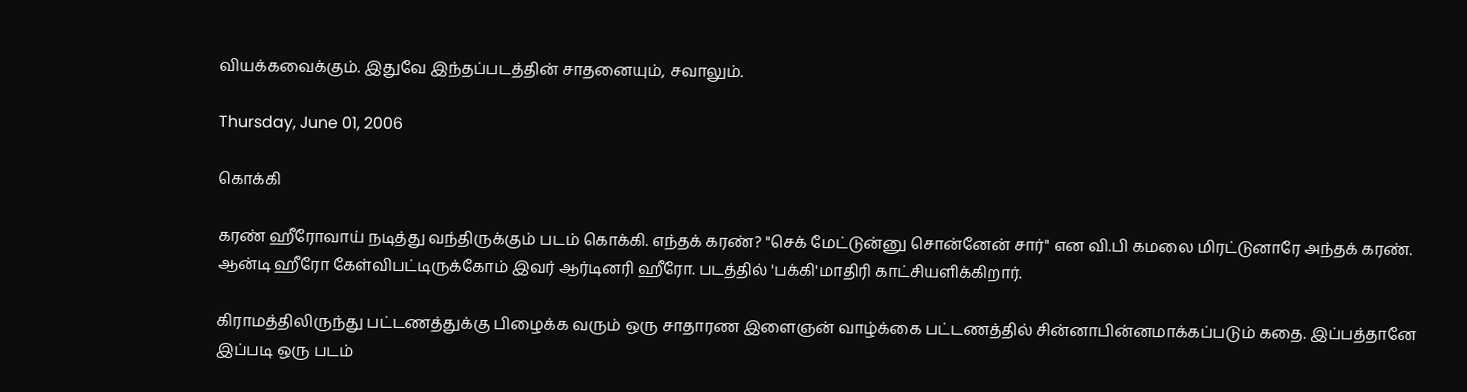வியக்கவைக்கும். இதுவே இந்தப்படத்தின் சாதனையும், சவாலும்.

Thursday, June 01, 2006

கொக்கி

கரண் ஹீரோவாய் நடித்து வந்திருக்கும் படம் கொக்கி. எந்தக் கரண்? "செக் மேட்டுன்னு சொன்னேன் சார்" என வி.பி கமலை மிரட்டுனாரே அந்தக் கரண்.
ஆன்டி ஹீரோ கேள்விபட்டிருக்கோம் இவர் ஆர்டினரி ஹீரோ. படத்தில் 'பக்கி'மாதிரி காட்சியளிக்கிறார்.

கிராமத்திலிருந்து பட்டணத்துக்கு பிழைக்க வரும் ஒரு சாதாரண இளைஞன் வாழ்க்கை பட்டணத்தில் சின்னாபின்னமாக்கப்படும் கதை. இப்பத்தானே இப்படி ஒரு படம்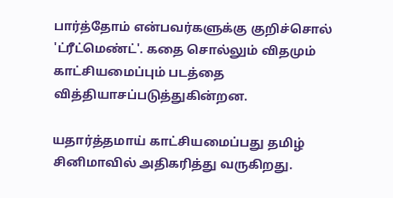பார்த்தோம் என்பவர்களுக்கு குறிச்சொல் 'ட்ரீட்மெண்ட்'. கதை சொல்லும் விதமும் காட்சியமைப்பும் படத்தை வித்தியாசப்படுத்துகின்றன.

யதார்த்தமாய் காட்சியமைப்பது தமிழ் சினிமாவில் அதிகரித்து வருகிறது.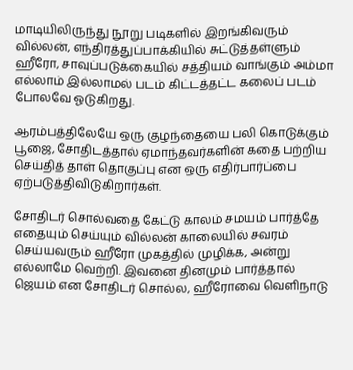மாடியிலிருந்து நூறு படிகளில் இறங்கிவரும் வில்லன், எந்திரத்துப்பாக்கியில் சுட்டுத்தள்ளும் ஹீரோ, சாவுப்படுக்கையில் சத்தியம் வாங்கும் அம்மா எல்லாம் இல்லாமல் படம் கிட்டத்தட்ட கலைப் படம் போலவே ஓடுகிறது.

ஆரம்பத்திலேயே ஒரு குழந்தையை பலி கொடுக்கும் பூஜை, சோதிடத்தால் ஏமாந்தவர்களின் கதை பற்றிய செய்தித் தாள் தொகுப்பு என ஒரு எதிர்பார்ப்பை ஏற்படுத்திவிடுகிறார்கள்.

சோதிடர் சொல்வதை கேட்டு காலம் சமயம் பார்த்தே எதையும் செய்யும் வில்லன் காலையில் சவரம் செய்யவரும் ஹீரோ முகத்தில் முழிக்க, அன்று எல்லாமே வெற்றி. இவனை தினமும் பார்த்தால் ஜெயம் என சோதிடர் சொல்ல, ஹீரோவை வெளிநாடு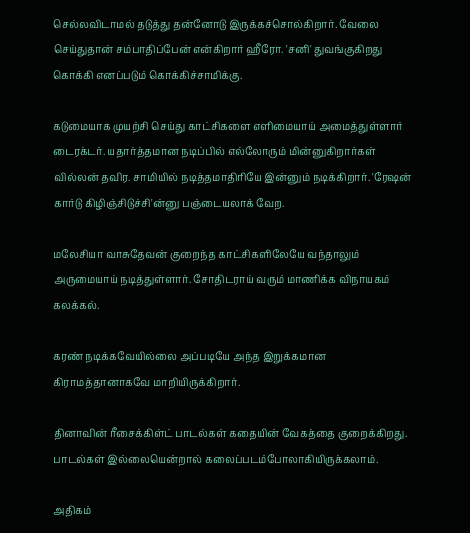செல்லவிடாமல் தடுத்து தன்னோடு இருக்கச்சொல்கிறார். வேலை செய்துதான் சம்பாதிப்பேன் என்கிறார் ஹீரோ. 'சனி' துவங்குகிறது கொக்கி எனப்படும் கொக்கிச்சாமிக்கு.

கடுமையாக முயற்சி செய்து காட்சிகளை எளிமையாய் அமைத்துள்ளார் டைரக்டர். யதார்த்தமான நடிப்பில் எல்லோரும் மின்னுகிறார்கள் வில்லன் தவிர. சாமியில் நடித்தமாதிரியே இன்னும் நடிக்கிறார். 'ரேஷன் கார்டு கிழிஞ்சிடுச்சி'ன்னு பஞ்டையலாக் வேற.

மலேசியா வாசுதேவன் குறைந்த காட்சிகளிலேயே வந்தாலும் அருமையாய் நடித்துள்ளார். சோதிடராய் வரும் மாணிக்க விநாயகம் கலக்கல்.

கரண் நடிக்கவேயில்லை அப்படியே அந்த இறுக்கமான கிராமத்தானாகவே மாறியிருக்கிறார்.

தினாவின் ரீசைக்கிள்ட் பாடல்கள் கதையின் வேகத்தை குறைக்கிறது. பாடல்கள் இல்லையென்றால் கலைப்படம்போலாகியிருக்கலாம்.

அதிகம்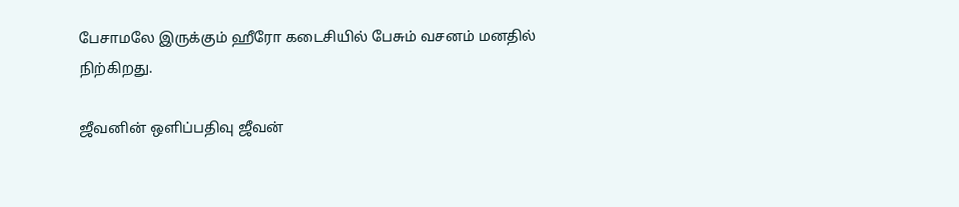பேசாமலே இருக்கும் ஹீரோ கடைசியில் பேசும் வசனம் மனதில் நிற்கிறது.

ஜீவனின் ஒளிப்பதிவு ஜீவன்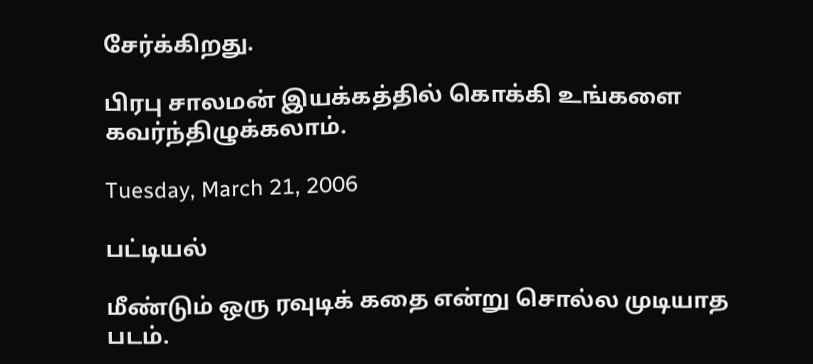சேர்க்கிறது.

பிரபு சாலமன் இயக்கத்தில் கொக்கி உங்களை கவர்ந்திழுக்கலாம்.

Tuesday, March 21, 2006

பட்டியல்

மீண்டும் ஒரு ரவுடிக் கதை என்று சொல்ல முடியாத படம்.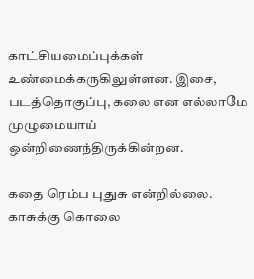காட்சியமைப்புக்கள் உண்மைக்கருகிலுள்ளன. இசை, படத்தொகுப்பு, கலை என எல்லாமே முழுமையாய் ஒன்றிணைந்திருக்கின்றன.

கதை ரெம்ப புதுசு என்றில்லை. காசுக்கு கொலை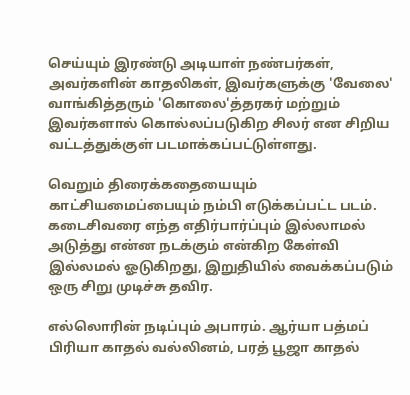செய்யும் இரண்டு அடியாள் நண்பர்கள், அவர்களின் காதலிகள், இவர்களுக்கு 'வேலை' வாங்கித்தரும் 'கொலை'த்தரகர் மற்றும் இவர்களால் கொல்லப்படுகிற சிலர் என சிறிய வட்டத்துக்குள் படமாக்கப்பட்டுள்ளது.

வெறும் திரைக்கதையையும் காட்சியமைப்பையும் நம்பி எடுக்கப்பட்ட படம். கடைசிவரை எந்த எதிர்பார்ப்பும் இல்லாமல் அடுத்து என்ன நடக்கும் என்கிற கேள்வி இல்லமல் ஓடுகிறது, இறுதியில் வைக்கப்படும் ஒரு சிறு முடிச்சு தவிர.

எல்லொரின் நடிப்பும் அபாரம். ஆர்யா பத்மப் பிரியா காதல் வல்லினம், பரத் பூஜா காதல்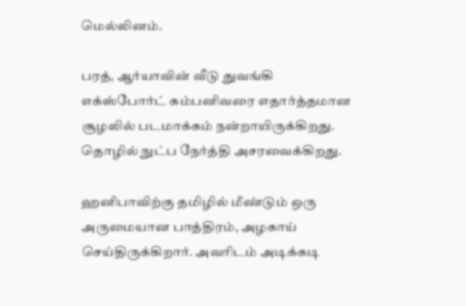மெல்லினம்.

பரத், ஆர்யாவின் வீடு துவங்கி எக்ஸ்போர்ட் கம்பனிவரை எதார்த்தமான சூழலில் படமாக்கம் நன்றாயிருக்கிறது. தொழில் நுட்ப நேர்த்தி அசரவைக்கிறது.

ஹனிபாவிற்கு தமிழில் மீண்டும் ஒரு அருமையான பாத்திரம், அழகாய் செய்திருக்கிறார். அவரிடம் அடிக்கடி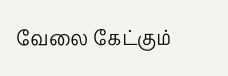வேலை கேட்கும்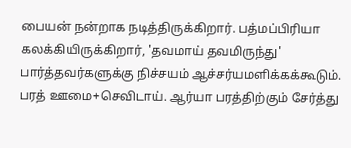பையன் நன்றாக நடித்திருக்கிறார். பத்மப்பிரியா கலக்கியிருக்கிறார், 'தவமாய் தவமிருந்து' பார்த்தவர்களுக்கு நிச்சயம் ஆச்சர்யமளிக்கக்கூடும். பரத் ஊமை+செவிடாய். ஆர்யா பரத்திற்கும் சேர்த்து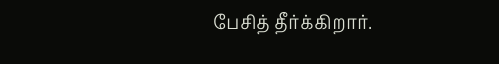பேசித் தீர்க்கிறார்.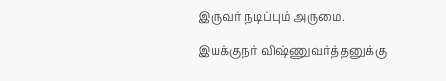இருவர் நடிப்பும் அருமை.

இயக்குநர் விஷ்ணுவர்த்தனுக்கு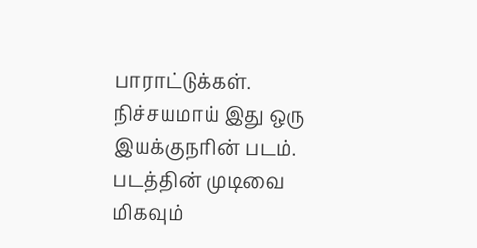பாராட்டுக்கள். நிச்சயமாய் இது ஒரு இயக்குநரின் படம். படத்தின் முடிவை மிகவும்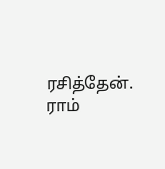ரசித்தேன். ராம்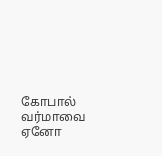கோபால் வர்மாவை ஏனோ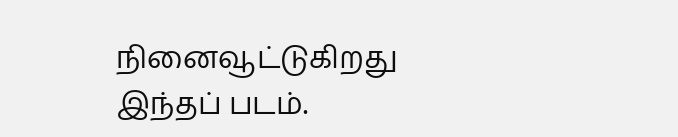நினைவூட்டுகிறது இந்தப் படம்.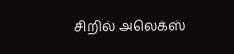சிறில் அலெக்ஸ்